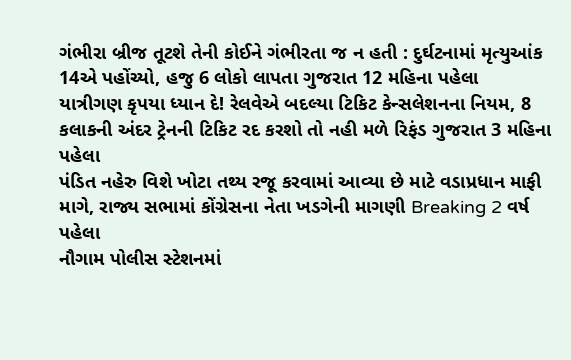ગંભીરા બ્રીજ તૂટશે તેની કોઈને ગંભીરતા જ ન હતી : દુર્ઘટનામાં મૃત્યુઆંક 14એ પહોંચ્યો, હજુ 6 લોકો લાપતા ગુજરાત 12 મહિના પહેલા
યાત્રીગણ કૃપયા ધ્યાન દે! રેલવેએ બદલ્યા ટિકિટ કેન્સલેશનના નિયમ, 8 કલાકની અંદર ટ્રેનની ટિકિટ રદ કરશો તો નહી મળે રિફંડ ગુજરાત 3 મહિના પહેલા
પંડિત નહેરુ વિશે ખોટા તથ્ય રજૂ કરવામાં આવ્યા છે માટે વડાપ્રધાન માફી માગે, રાજ્ય સભામાં કોંગ્રેસના નેતા ખડગેની માગણી Breaking 2 વર્ષ પહેલા
નૌગામ પોલીસ સ્ટેશનમાં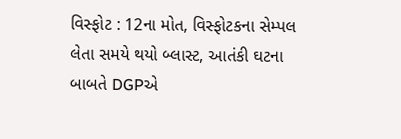વિસ્ફોટ : 12ના મોત, વિસ્ફોટકના સેમ્પલ લેતા સમયે થયો બ્લાસ્ટ, આતંકી ઘટના બાબતે DGPએ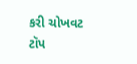કરી ચોખવટ ટૉપ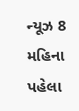ન્યૂઝ 8 મહિના પહેલા